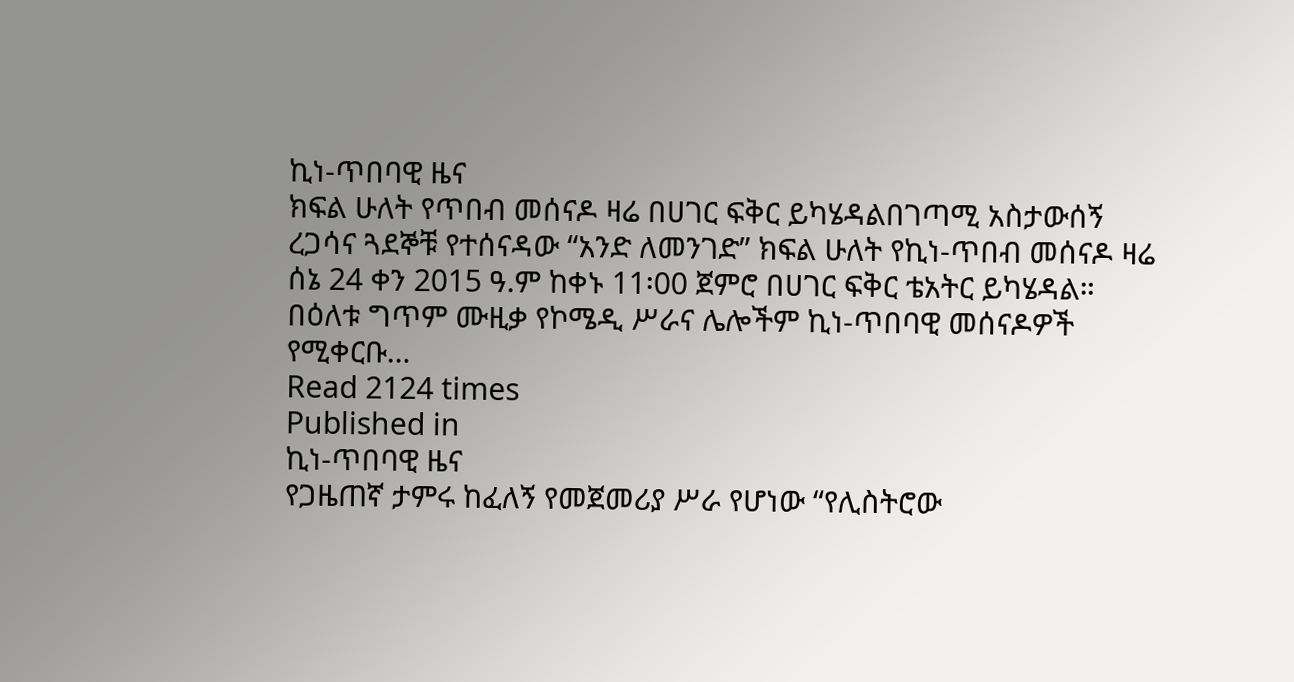ኪነ-ጥበባዊ ዜና
ክፍል ሁለት የጥበብ መሰናዶ ዛሬ በሀገር ፍቅር ይካሄዳልበገጣሚ አስታውሰኝ ረጋሳና ጓደኞቹ የተሰናዳው “አንድ ለመንገድ” ክፍል ሁለት የኪነ-ጥበብ መሰናዶ ዛሬ ሰኔ 24 ቀን 2015 ዓ.ም ከቀኑ 11፡00 ጀምሮ በሀገር ፍቅር ቴአትር ይካሄዳል። በዕለቱ ግጥም ሙዚቃ የኮሜዲ ሥራና ሌሎችም ኪነ-ጥበባዊ መሰናዶዎች የሚቀርቡ…
Read 2124 times
Published in
ኪነ-ጥበባዊ ዜና
የጋዜጠኛ ታምሩ ከፈለኝ የመጀመሪያ ሥራ የሆነው “የሊስትሮው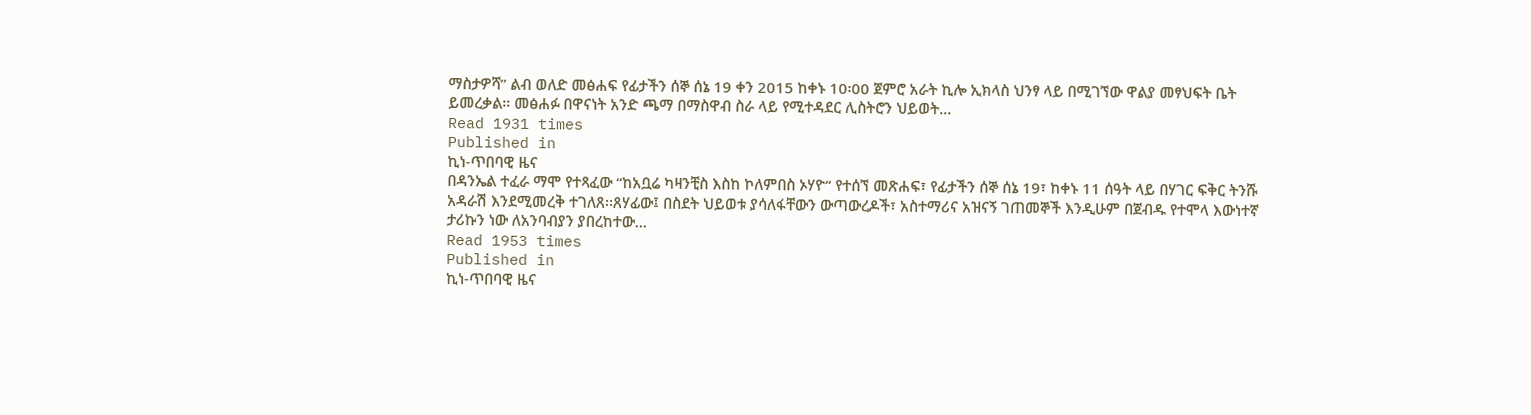ማስታዎሻ” ልብ ወለድ መፅሐፍ የፊታችን ሰኞ ሰኔ 19 ቀን 2015 ከቀኑ 10፡00 ጀምሮ አራት ኪሎ ኢክላስ ህንፃ ላይ በሚገኘው ዋልያ መፃህፍት ቤት ይመረቃል። መፅሐፉ በዋናነት አንድ ጫማ በማስዋብ ስራ ላይ የሚተዳደር ሊስትሮን ህይወት…
Read 1931 times
Published in
ኪነ-ጥበባዊ ዜና
በዳንኤል ተፈራ ማሞ የተጻፈው “ከአቧሬ ካዛንቺስ እስከ ኮለምበስ ኦሃዮ“ የተሰኘ መጽሐፍ፣ የፊታችን ሰኞ ሰኔ 19፣ ከቀኑ 11 ሰዓት ላይ በሃገር ፍቅር ትንሹ አዳራሽ እንደሚመረቅ ተገለጸ፡፡ጸሃፊው፤ በስደት ህይወቱ ያሳለፋቸውን ውጣውረዶች፣ አስተማሪና አዝናኝ ገጠመኞች እንዲሁም በጀብዱ የተሞላ እውነተኛ ታሪኩን ነው ለአንባብያን ያበረከተው…
Read 1953 times
Published in
ኪነ-ጥበባዊ ዜና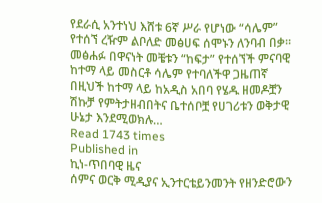የደራሲ አንተነህ እሸቱ 6ኛ ሥራ የሆነው “ሳሌም” የተሰኘ ረዥም ልቦለድ መፅሀፍ ሰሞኑን ለንባብ በቃ። መፅሐፉ በዋናነት መቼቱን “ከፍታ” የተሰኘች ምናባዊ ከተማ ላይ መስርቶ ሳሌም የተባለችዋ ጋዜጠኛ በዚህች ከተማ ላይ ከአዲስ አበባ የሄዱ ዘመዶቿን ሽኩቻ የምትታዘብበትና ቤተሰቦቿ የሀገሪቱን ወቅታዊ ሁኔታ እንደሚወክሉ…
Read 1743 times
Published in
ኪነ-ጥበባዊ ዜና
ሰምና ወርቅ ሚዲያና ኢንተርቴይንመንት የዘንድሮውን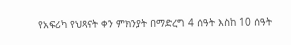የአፍሪካ የህጻናት ቀን ምክንያት በማድረግ 4 ሰዓት እስከ 10 ሰዓት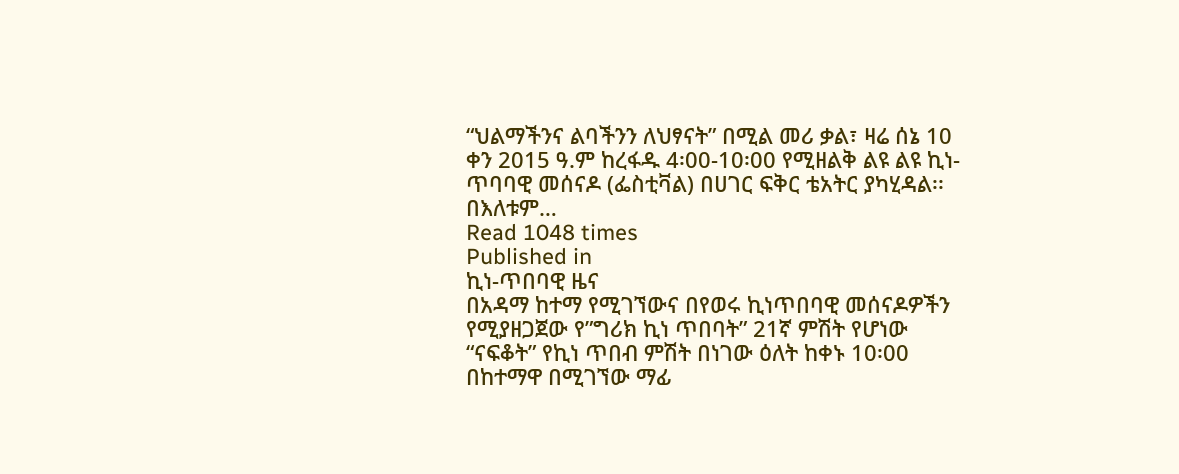“ህልማችንና ልባችንን ለህፃናት” በሚል መሪ ቃል፣ ዛሬ ሰኔ 10 ቀን 2015 ዓ.ም ከረፋዱ 4፡00-10፡00 የሚዘልቅ ልዩ ልዩ ኪነ-ጥባባዊ መሰናዶ (ፌስቲቫል) በሀገር ፍቅር ቴአትር ያካሂዳል፡፡ በእለቱም…
Read 1048 times
Published in
ኪነ-ጥበባዊ ዜና
በአዳማ ከተማ የሚገኘውና በየወሩ ኪነጥበባዊ መሰናዶዎችን የሚያዘጋጀው የ”ግሪክ ኪነ ጥበባት” 21ኛ ምሽት የሆነው “ናፍቆት” የኪነ ጥበብ ምሽት በነገው ዕለት ከቀኑ 10፡00 በከተማዋ በሚገኘው ማፊ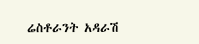ሬስቶራንት አዳራሽ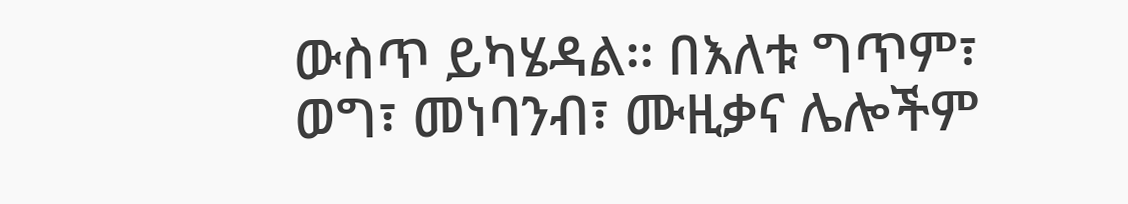ውስጥ ይካሄዳል፡፡ በእለቱ ግጥም፣ ወግ፣ መነባንብ፣ ሙዚቃና ሌሎችም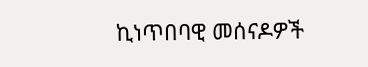ኪነጥበባዊ መሰናዶዎች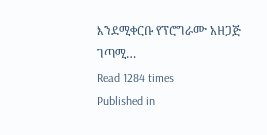እንደሚቀርቡ የፕሮግራሙ አዘጋጅ ገጣሚ…
Read 1284 times
Published in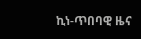ኪነ-ጥበባዊ ዜና